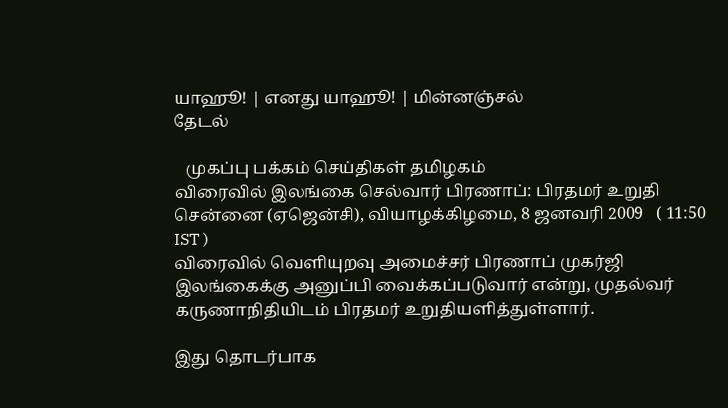யாஹூ! | எனது யாஹூ! | மின்னஞ்சல்
தேடல்

   முகப்பு பக்கம் செய்திகள் தமிழகம்
விரைவில் இலங்கை செல்வார் பிரணாப்: பிரதமர் உறுதி
சென்னை (ஏஜென்சி), வியாழக்கிழமை, 8 ஜனவரி 2009   ( 11:50 IST )
விரைவில் வெளியுறவு அமைச்சர் பிரணாப் முகர்ஜி இலங்கைக்கு அனுப்பி வைக்கப்படுவார் என்று, முதல்வர் கருணாநிதியிடம் பிரதமர் உறுதியளித்து‌ள்ளார்.

இது தொடர்பாக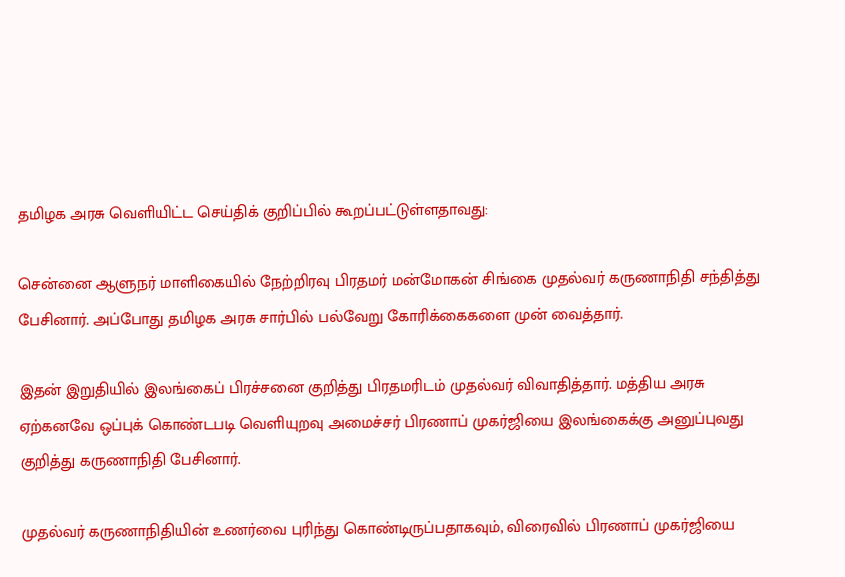தமிழக அரசு வெளியிட்ட செய்திக் குறிப்பில் கூறப்பட்டுள்ளதாவது:

சென்னை ஆளுந‌ர் மாளிகையில் நேற்றிரவு பிரதமர் மன்மோகன் சிங்கை முதல்வர் கருணாநிதி சந்தித்து பேசினார். அப்போது தமிழக அரசு சார்பில் பல்வேறு கோரிக்கைகளை முன் வைத்தார்.

இதன் இறுதியில் இலங்கைப் பிரச்சனை குறித்து பிரதமரிடம் முதல்வர் விவாதித்தார். மத்திய அரசு ஏற்கனவே ஒப்புக் கொண்டபடி வெளியுறவு அமை‌ச்ச‌ர் பிரணாப் முகர்ஜியை இலங்கைக்கு அனுப்புவது குறித்து கருணாநிதி பேசினார்.

முதல்வர் கருணாநிதியின் உணர்வை புரிந்து கொண்டிருப்பதாகவும், விரைவில் பிரணாப் முகர்ஜியை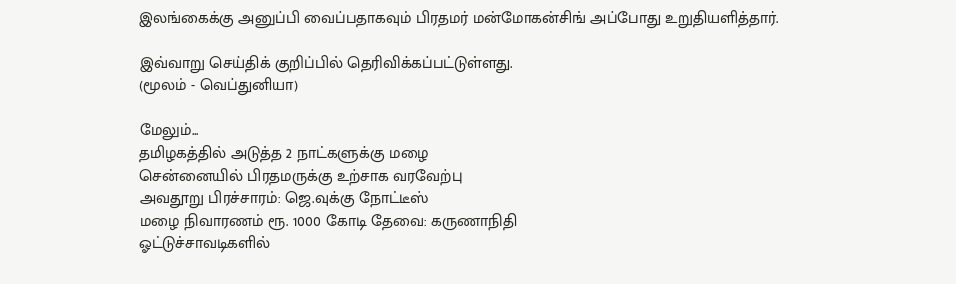இலங்கைக்கு அனுப்பி வைப்பதாகவும் பிரதமர் மன்மோகன்சிங் அப்போது உறுதியளித்தார்.

இவ்வாறு செய்திக் குறிப்பில் தெரிவிக்கப்பட்டுள்ளது.
(மூலம் - வெப்துனியா)

மேலும்...
தமிழகத்தில் அடுத்த 2 நாட்களுக்கு மழை
சென்னையில் பிரதமருக்கு உற்சாக வரவேற்பு
அவதூறு பிரச்சாரம்: ஜெ.வுக்கு நோட்டீஸ்
மழை நிவாரணம் ரூ. 1000 கோடி தேவை: கருணாநிதி
ஓட்டுச்சாவடிகளில்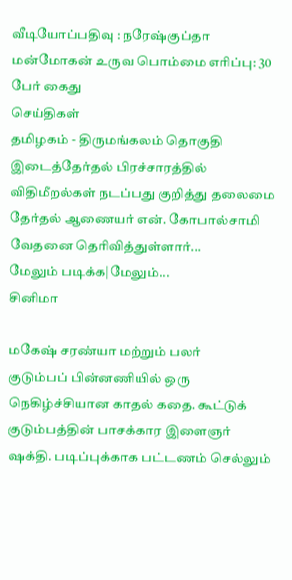வீடியோப்பதிவு : நரேஷ்குப்தா
மன்மோகன் உருவ பொம்மை எரிப்பு: 30 பேர் கைது
செய்திகள்
தமிழகம் - திருமங்கலம் தொகுதி இடைத்தேர்தல் பிரச்சாரத்தில் விதிமீறல்கள் நடப்பது குறித்து தலைமை தேர்தல் ஆணையர் என். கோபால்சாமி வேதனை தெரிவித்துள்ளார்...
மேலும் படிக்க|மேலும்...
சினிமா

மகேஷ் சரண்யா மற்றும் பலர்
குடும்பப் பின்னணியில் ஒரு நெகிழ்ச்சியான காதல் கதை. கூட்டுக் குடும்பத்தின் பாசக்கார இளைஞர் ஷக்தி. படிப்புக்காக பட்டணம் செல்லும்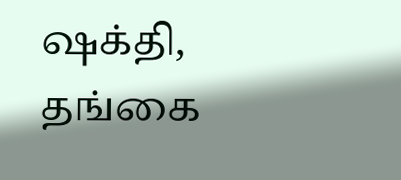ஷக்தி, தங்கை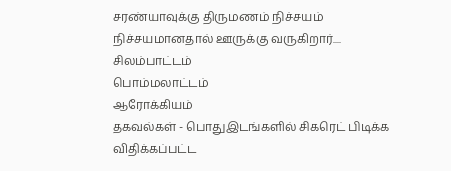சரண்யாவுக்கு திருமணம் நிச்சயம் நிச்சயமானதால் ஊருக்கு வருகிறார்....
சிலம்பாட்டம்
பொம்மலாட்டம்
ஆரோக்கியம்
தகவல்கள் - பொதுஇடங்களில் சிகரெட் பிடிக்க விதிக்கப்பட்ட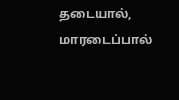தடையால், மாரடைப்பால்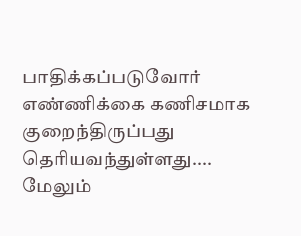பாதிக்கப்படுவோர் எண்ணிக்கை கணிசமாக குறைந்திருப்பது தெரியவந்துள்ளது....
மேலும்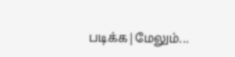படிக்க|மேலும்...